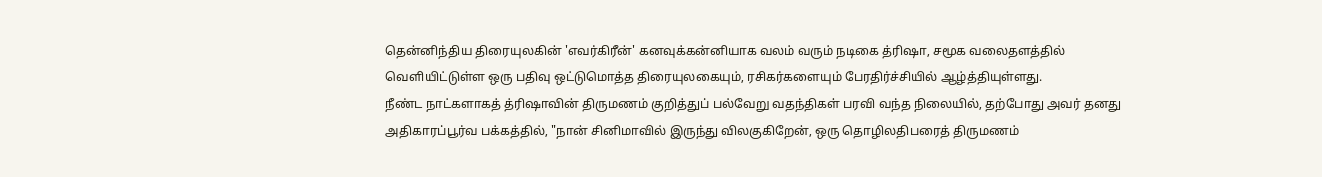தென்னிந்திய திரையுலகின் 'எவர்கிரீன்' கனவுக்கன்னியாக வலம் வரும் நடிகை த்ரிஷா, சமூக வலைதளத்தில் வெளியிட்டுள்ள ஒரு பதிவு ஒட்டுமொத்த திரையுலகையும், ரசிகர்களையும் பேரதிர்ச்சியில் ஆழ்த்தியுள்ளது.
நீண்ட நாட்களாகத் த்ரிஷாவின் திருமணம் குறித்துப் பல்வேறு வதந்திகள் பரவி வந்த நிலையில், தற்போது அவர் தனது அதிகாரப்பூர்வ பக்கத்தில், "நான் சினிமாவில் இருந்து விலகுகிறேன், ஒரு தொழிலதிபரைத் திருமணம்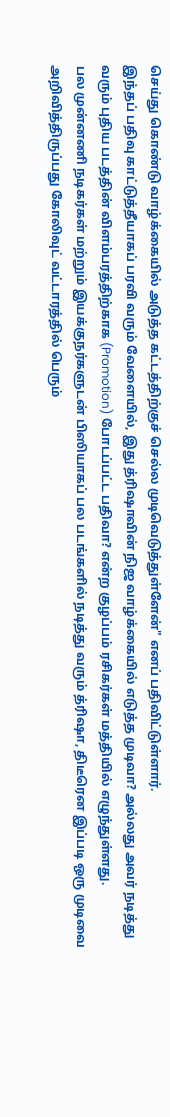செய்து கொண்டு வாழ்க்கையில் அடுத்த கட்டத்திற்குச் செல்ல முடிவெடுத்துள்ளேன்" எனப் பதிவிட்டுள்ளார்.
இந்தப் பதிவு காட்டுத்தீயாகப் பரவி வரும் வேளையில், இது த்ரிஷாவின் நிஜ வாழ்க்கையில் எடுத்த முடிவா? அல்லது அவர் நடித்து வரும் புதிய படத்தின் விளம்பரத்திற்காக (Promotion) போடப்பட்ட பதிவா? என்ற குழப்பம் ரசிகர்கள் மத்தியில் எழுந்துள்ளது.
பல முன்னணி நடிகர்கள் மற்றும் இயக்குநர்களுடன் பிஸியாகப் பல படங்களில் நடித்து வரும் த்ரிஷா, திடீரென இப்படி ஒரு முடிவை அறிவித்திருப்பது கோலிவுட் வட்டாரத்தில் பெரும்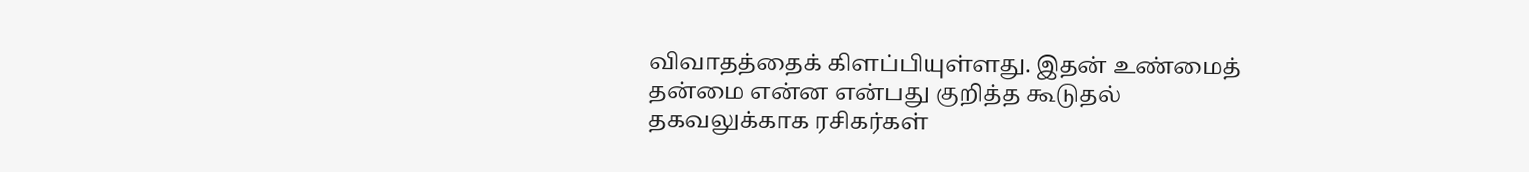விவாதத்தைக் கிளப்பியுள்ளது. இதன் உண்மைத் தன்மை என்ன என்பது குறித்த கூடுதல் தகவலுக்காக ரசிகர்கள்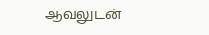ஆவலுடன்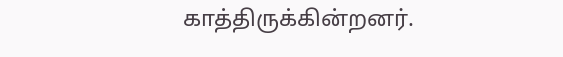காத்திருக்கின்றனர்.